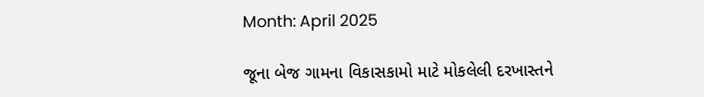Month: April 2025

જૂના બેજ ગામના વિકાસકામો માટે મોકલેલી દરખાસ્તને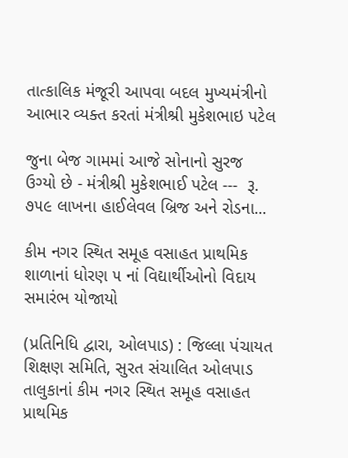તાત્કાલિક મંજૂરી આપવા બદલ મુખ્યમંત્રીનો આભાર વ્યક્ત કરતાં મંત્રીશ્રી મુકેશભાઇ પટેલ

જુના બેજ ગામમાં આજે સોનાનો સુરજ ઉગ્યો છે - મંત્રીશ્રી મુકેશભાઈ પટેલ ---  રૂ. ૭૫૯ લાખના હાઈલેવલ બ્રિજ અને રોડના...

કીમ નગર સ્થિત સમૂહ વસાહત પ્રાથમિક શાળાનાં ધોરણ ૫ નાં વિદ્યાર્થીઓનો વિદાય સમારંભ યોજાયો

(પ્રતિનિધિ દ્વારા, ઓલપાડ) : જિલ્લા પંચાયત શિક્ષણ સમિતિ, સુરત સંચાલિત ઓલપાડ તાલુકાનાં કીમ નગર સ્થિત સમૂહ વસાહત પ્રાથમિક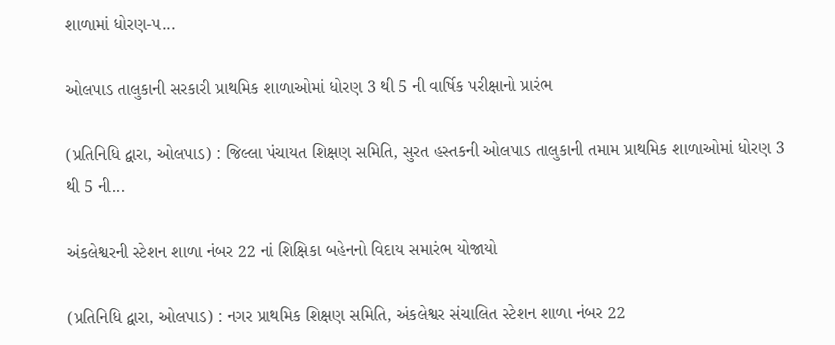શાળામાં ધોરણ-૫...

ઓલપાડ તાલુકાની સરકારી પ્રાથમિક શાળાઓમાં ધોરણ 3 થી 5 ની વાર્ષિક પરીક્ષાનો પ્રારંભ

(પ્રતિનિધિ દ્વારા, ઓલપાડ) : જિલ્લા પંચાયત શિક્ષણ સમિતિ, સુરત હસ્તકની ઓલપાડ તાલુકાની તમામ પ્રાથમિક શાળાઓમાં ધોરણ 3 થી 5 ની...

અંકલેશ્વરની સ્ટેશન શાળા નંબર 22 નાં શિક્ષિકા બહેનનો વિદાય સમારંભ યોજાયો

(પ્રતિનિધિ દ્વારા, ઓલપાડ) : નગર પ્રાથમિક શિક્ષણ સમિતિ, અંકલેશ્વર સંચાલિત સ્ટેશન શાળા નંબર 22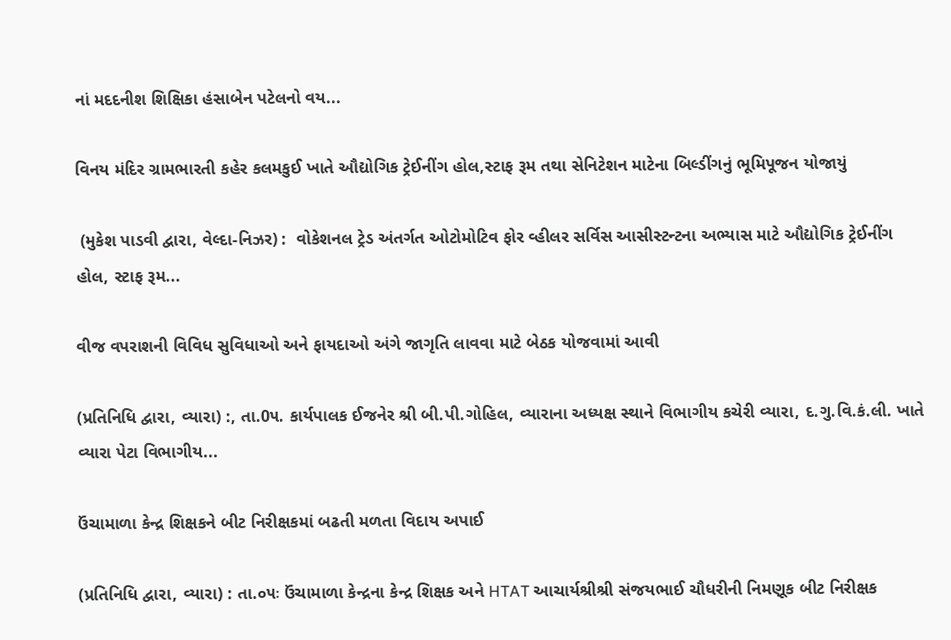નાં મદદનીશ શિક્ષિકા હંસાબેન પટેલનો વય...

વિનય મંદિર ગ્રામભારતી કહેર કલમકુઈ ખાતે ઔદ્યોગિક ટ્રેઈનીંગ હોલ,સ્ટાફ રૂમ તથા સેનિટેશન માટેના બિલ્ડીંગનું ભૂમિપૂજન યોજાયું

 (મુકેશ પાડવી દ્વારા, વેલ્દા-નિઝર) :  વોકેશનલ ટ્રેડ અંતર્ગત ઓટોમોટિવ ફોર વ્હીલર સર્વિસ આસીસ્ટન્ટના અભ્યાસ માટે ઔદ્યોગિક ટ્રેઈનીંગ હોલ, સ્ટાફ રૂમ...

વીજ વપરાશની વિવિધ સુવિધાઓ અને ફાયદાઓ અંગે જાગૃતિ લાવવા માટે બેઠક યોજવામાં આવી

(પ્રતિનિધિ દ્વારા, વ્યારા) :, તા.0૫. કાર્યપાલક ઈજનેર શ્રી બી.પી.ગોહિલ, વ્યારાના અધ્યક્ષ સ્થાને વિભાગીય કચેરી વ્યારા, દ.ગુ.વિ.કં.લી. ખાતે વ્યારા પેટા વિભાગીય...

ઉંચામાળા કેન્દ્ર શિક્ષકને બીટ નિરીક્ષકમાં બઢતી મળતા વિદાય અપાઈ

(પ્રતિનિધિ દ્વારા, વ્યારા) : તા.૦૫ઃ ઉંચામાળા કેન્દ્રના કેન્દ્ર શિક્ષક અને HTAT આચાર્યશ્રીશ્રી સંજયભાઈ ચૌધરીની નિમણૂક બીટ નિરીક્ષક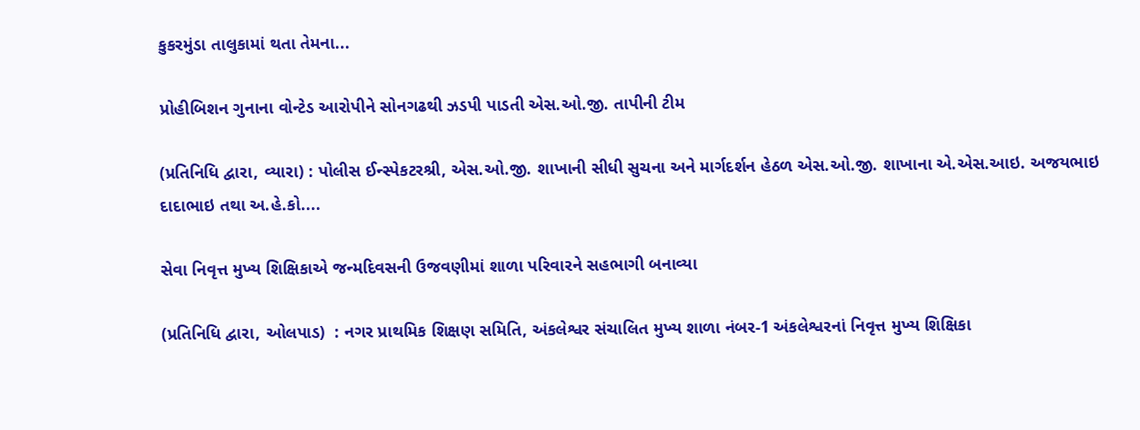કુકરમુંડા તાલુકામાં થતા તેમના...

પ્રોહીબિશન ગુનાના વોન્ટેડ આરોપીને સોનગઢથી ઝડપી પાડતી એસ.ઓ.જી. તાપીની ટીમ

(પ્રતિનિધિ દ્વારા, વ્યારા) : પોલીસ ઈન્સ્પેકટરશ્રી, એસ.ઓ.જી. શાખાની સીધી સુચના અને માર્ગદર્શન હેઠળ એસ.ઓ.જી. શાખાના એ.એસ.આઇ. અજયભાઇ દાદાભાઇ તથા અ.હે.કો....

સેવા નિવૃત્ત મુખ્ય શિક્ષિકાએ જન્મદિવસની ઉજવણીમાં શાળા પરિવારને સહભાગી બનાવ્યા

(પ્રતિનિધિ દ્વારા, ઓલપાડ)  : નગર પ્રાથમિક શિક્ષણ સમિતિ, અંકલેશ્વર સંચાલિત મુખ્ય શાળા નંબર-1 અંકલેશ્વરનાં નિવૃત્ત મુખ્ય શિક્ષિકા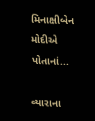મિનાક્ષીબેન મોદીએ પોતાનાં...

વ્યારાના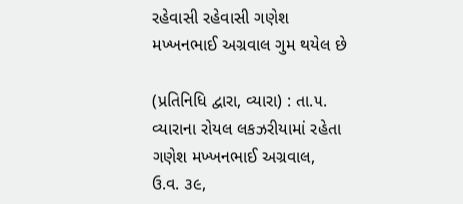રહેવાસી રહેવાસી ગણેશ મખ્ખનભાઈ અગ્રવાલ ગુમ થયેલ છે

(પ્રતિનિધિ દ્વારા, વ્યારા) : તા.૫. વ્યારાના રોયલ લકઝરીયામાં રહેતા ગણેશ મખ્ખનભાઈ અગ્રવાલ, ઉ.વ. ૩૯,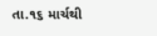તા.૧૬ માર્ચથી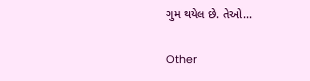ગુમ થયેલ છે. તેઓ...

Other